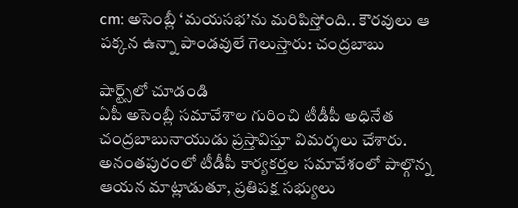cm: అసెంబ్లీ ‘మయసభ’ను మరిపిస్తోంది.. కౌరవులు ఆ పక్కన ఉన్నా పాండవులే గెలుస్తారు: చంద్రబాబు

షార్ట్స్‌లో చూడండి
ఏపీ అసెంబ్లీ సమావేశాల గురించి టీడీపీ అధినేత చంద్రబాబునాయుడు ప్రస్తావిస్తూ విమర్శలు చేశారు. అనంతపురంలో టీడీపీ కార్యకర్తల సమావేశంలో పాల్గొన్న ఆయన మాట్లాడుతూ, ప్రతిపక్ష సభ్యులు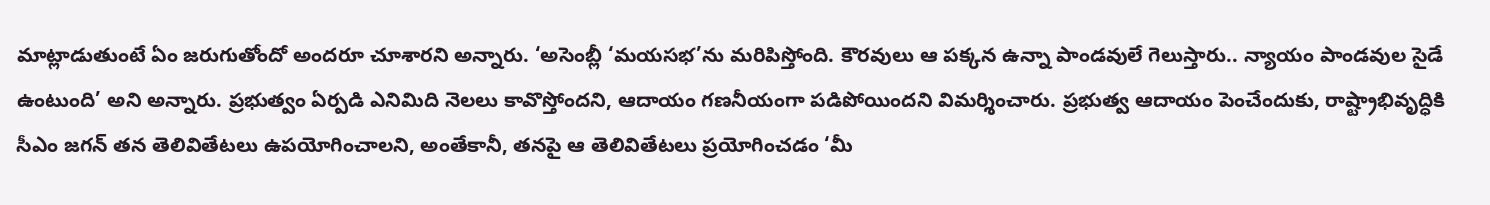మాట్లాడుతుంటే ఏం జరుగుతోందో అందరూ చూశారని అన్నారు. ‘అసెంబ్లీ ‘మయసభ’ను మరిపిస్తోంది. కౌరవులు ఆ పక్కన ఉన్నా పాండవులే గెలుస్తారు.. న్యాయం పాండవుల సైడే ఉంటుంది’ అని అన్నారు. ప్రభుత్వం ఏర్పడి ఎనిమిది నెలలు కావొస్తోందని, ఆదాయం గణనీయంగా పడిపోయిందని విమర్శించారు. ప్రభుత్వ ఆదాయం పెంచేందుకు, రాష్ట్రాభివృద్ధికి సీఎం జగన్ తన తెలివితేటలు ఉపయోగించాలని, అంతేకానీ, తనపై ఆ తెలివితేటలు ప్రయోగించడం ‘మీ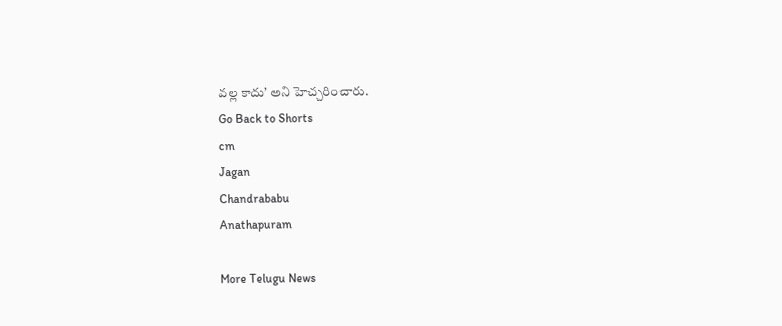వల్ల కాదు’ అని హెచ్చరించారు.
Go Back to Shorts
cm
Jagan
Chandrababu
Anathapuram

More Telugu News